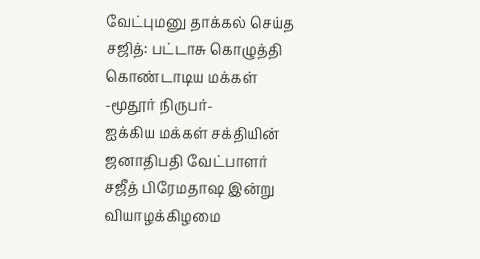வேட்புமனு தாக்கல் செய்த சஜித்: பட்டாசு கொழுத்தி கொண்டாடிய மக்கள்
-மூதூர் நிருபர்-
ஐக்கிய மக்கள் சக்தியின் ஜனாதிபதி வேட்பாளர் சஜீத் பிரேமதாஷ இன்று வியாழக்கிழமை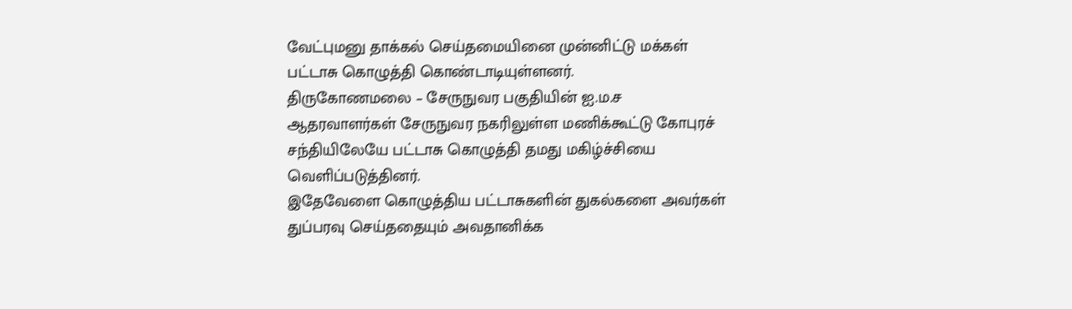வேட்புமனு தாக்கல் செய்தமையினை முன்னிட்டு மக்கள் பட்டாசு கொழுத்தி கொண்டாடியுள்ளனர்.
திருகோணமலை – சேருநுவர பகுதியின் ஐ.ம.ச ஆதரவாளர்கள் சேருநுவர நகரிலுள்ள மணிக்கூட்டு கோபுரச் சந்தியிலேயே பட்டாசு கொழுத்தி தமது மகிழ்ச்சியை வெளிப்படுத்தினர்.
இதேவேளை கொழுத்திய பட்டாசுகளின் துகல்களை அவர்கள் துப்பரவு செய்ததையும் அவதானிக்க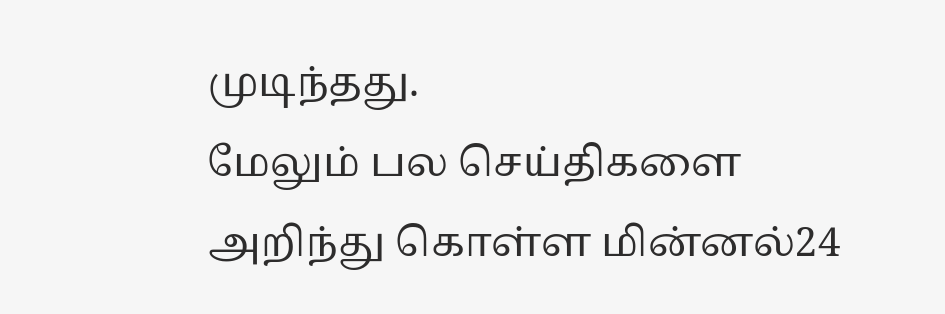முடிந்தது.
மேலும் பல செய்திகளை அறிந்து கொள்ள மின்னல்24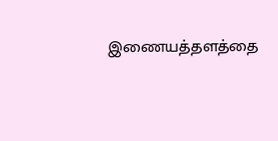இணையத்தளத்தை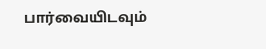பார்வையிடவும்